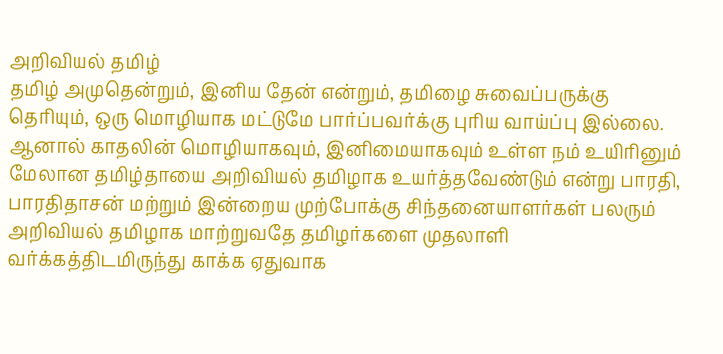அறிவியல் தமிழ்
தமிழ் அமுதென்றும், இனிய தேன் என்றும், தமிழை சுவைப்பருக்கு தெரியும், ஒரு மொழியாக மட்டுமே பார்ப்பவர்க்கு புரிய வாய்ப்பு இல்லை. ஆனால் காதலின் மொழியாகவும், இனிமையாகவும் உள்ள நம் உயிரினும் மேலான தமிழ்தாயை அறிவியல் தமிழாக உயர்த்தவேண்டும் என்று பாரதி, பாரதிதாசன் மற்றும் இன்றைய முற்போக்கு சிந்தனையாளர்கள் பலரும் அறிவியல் தமிழாக மாற்றுவதே தமிழர்களை முதலாளி வர்க்கத்திடமிருந்து காக்க ஏதுவாக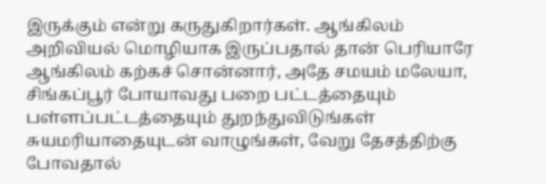இருக்கும் என்று கருதுகிறார்கள். ஆங்கிலம் அறிவியல் மொழியாக இருப்பதால் தான் பெரியாரே ஆங்கிலம் கற்கச் சொன்னார், அதே சமயம் மலேயா, சிங்கப்பூர் போயாவது பறை பட்டத்தையும் பள்ளப்பட்டத்தையும் துறந்துவிடுங்கள் சுயமரியாதையுடன் வாழுங்கள், வேறு தேசத்திற்கு போவதால்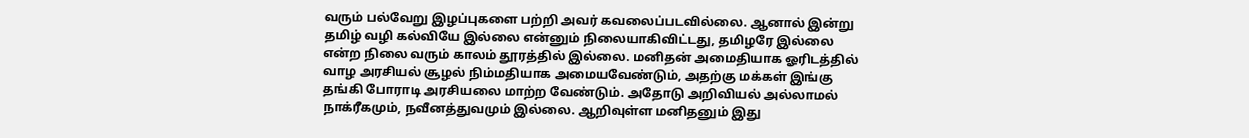வரும் பல்வேறு இழப்புகளை பற்றி அவர் கவலைப்படவில்லை. ஆனால் இன்று தமிழ் வழி கல்வியே இல்லை என்னும் நிலையாகிவிட்டது, தமிழரே இல்லை என்ற நிலை வரும் காலம் தூரத்தில் இல்லை. மனிதன் அமைதியாக ஓரிடத்தில் வாழ அரசியல் சூழல் நிம்மதியாக அமையவேண்டும், அதற்கு மக்கள் இங்கு தங்கி போராடி அரசியலை மாற்ற வேண்டும். அதோடு அறிவியல் அல்லாமல் நாக்ரீகமும், நவீனத்துவமும் இல்லை. ஆறிவுள்ள மனிதனும் இது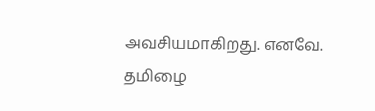அவசியமாகிறது. எனவே. தமிழை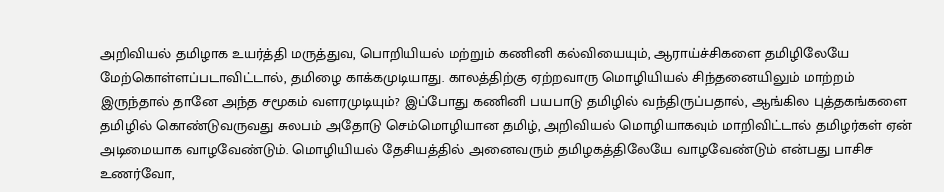அறிவியல் தமிழாக உயர்த்தி மருத்துவ, பொறியியல் மற்றும் கணினி கல்வியையும், ஆராய்ச்சிகளை தமிழிலேயே மேற்கொள்ளப்படாவிட்டால், தமிழை காக்கமுடியாது. காலத்திற்கு ஏற்றவாரு மொழியியல் சிந்தனையிலும் மாற்றம் இருந்தால் தானே அந்த சமூகம் வளரமுடியும்? இப்போது கணினி பயபாடு தமிழில் வந்திருப்பதால், ஆங்கில புத்தகங்களை தமிழில் கொண்டுவருவது சுலபம் அதோடு செம்மொழியான தமிழ், அறிவியல் மொழியாகவும் மாறிவிட்டால் தமிழர்கள் ஏன் அடிமையாக வாழவேண்டும். மொழியியல் தேசியத்தில் அனைவரும் தமிழகத்திலேயே வாழவேண்டும் என்பது பாசிச உணர்வோ,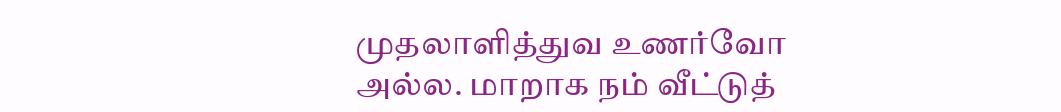முதலாளித்துவ உணர்வோ அல்ல. மாறாக நம் வீட்டுத்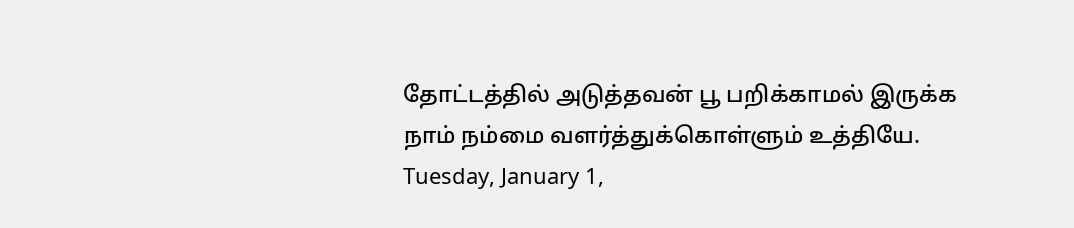தோட்டத்தில் அடுத்தவன் பூ பறிக்காமல் இருக்க நாம் நம்மை வளர்த்துக்கொள்ளும் உத்தியே.
Tuesday, January 1,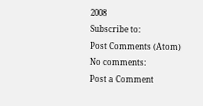2008
Subscribe to:
Post Comments (Atom)
No comments:
Post a Comment